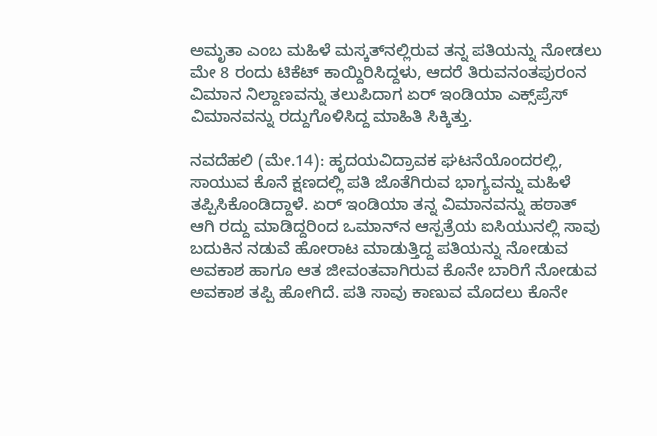ಅಮೃತಾ ಎಂಬ ಮಹಿಳೆ ಮಸ್ಕತ್‌ನಲ್ಲಿರುವ ತನ್ನ ಪತಿಯನ್ನು ನೋಡಲು ಮೇ 8 ರಂದು ಟಿಕೆಟ್ ಕಾಯ್ದಿರಿಸಿದ್ದಳು, ಆದರೆ ತಿರುವನಂತಪುರಂನ ವಿಮಾನ ನಿಲ್ದಾಣವನ್ನು ತಲುಪಿದಾಗ ಏರ್ ಇಂಡಿಯಾ ಎಕ್ಸ್‌ಪ್ರೆಸ್ ವಿಮಾನವನ್ನು ರದ್ದುಗೊಳಿಸಿದ್ದ ಮಾಹಿತಿ ಸಿಕ್ಕಿತ್ತು.

ನವದೆಹಲಿ (ಮೇ.14): ಹೃದಯವಿದ್ರಾವಕ ಘಟನೆಯೊಂದರಲ್ಲಿ, ಸಾಯುವ ಕೊನೆ ಕ್ಷಣದಲ್ಲಿ ಪತಿ ಜೊತೆಗಿರುವ ಭಾಗ್ಯವನ್ನು ಮಹಿಳೆ ತಪ್ಪಿಸಿಕೊಂಡಿದ್ದಾಳೆ. ಏರ್‌ ಇಂಡಿಯಾ ತನ್ನ ವಿಮಾನವನ್ನು ಹಠಾತ್‌ ಆಗಿ ರದ್ದು ಮಾಡಿದ್ದರಿಂದ ಒಮಾನ್‌ನ ಆಸ್ಪತ್ರೆಯ ಐಸಿಯುನಲ್ಲಿ ಸಾವು ಬದುಕಿನ ನಡುವೆ ಹೋರಾಟ ಮಾಡುತ್ತಿದ್ದ ಪತಿಯನ್ನು ನೋಡುವ ಅವಕಾಶ ಹಾಗೂ ಆತ ಜೀವಂತವಾಗಿರುವ ಕೊನೇ ಬಾರಿಗೆ ನೋಡುವ ಅವಕಾಶ ತಪ್ಪಿ ಹೋಗಿದೆ. ಪತಿ ಸಾವು ಕಾಣುವ ಮೊದಲು ಕೊನೇ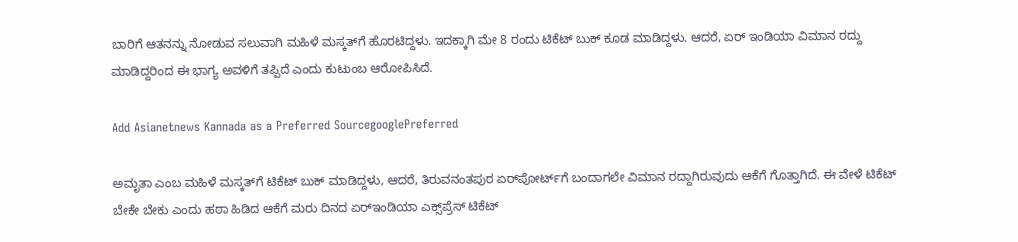ಬಾರಿಗೆ ಆತನನ್ನು ನೋಡುವ ಸಲುವಾಗಿ ಮಹಿಳೆ ಮಸ್ಕತ್‌ಗೆ ಹೊರಟಿದ್ದಳು. ಇದಕ್ಕಾಗಿ ಮೇ 8 ರಂದು ಟಿಕೆಟ್‌ ಬುಕ್‌ ಕೂಡ ಮಾಡಿದ್ದಳು. ಆದರೆ, ಏರ್‌ ಇಂಡಿಯಾ ವಿಮಾನ ರದ್ದು ಮಾಡಿದ್ದರಿಂದ ಈ ಭಾಗ್ಯ ಅವಳಿಗೆ ತಪ್ಪಿದೆ ಎಂದು ಕುಟುಂಬ ಆರೋಪಿಸಿದೆ.

Add Asianetnews Kannada as a Preferred SourcegooglePreferred

ಅಮೃತಾ ಎಂಬ ಮಹಿಳೆ ಮಸ್ಕತ್‌ಗೆ ಟಿಕೆಟ್‌ ಬುಕ್‌ ಮಾಡಿದ್ದಳು, ಆದರೆ, ತಿರುವನಂತಪುರ ಏರ್‌ಪೋರ್ಟ್‌ಗೆ ಬಂದಾಗಲೇ ವಿಮಾನ ರದ್ದಾಗಿರುವುದು ಆಕೆಗೆ ಗೊತ್ತಾಗಿದೆ. ಈ ವೇಳೆ ಟಿಕೆಟ್‌ ಬೇಕೇ ಬೇಕು ಎಂದು ಹಠಾ ಹಿಡಿದ ಆಕೆಗೆ ಮರು ದಿನದ ಏರ್‌ಇಂಡಿಯಾ ಎಕ್ಸ್‌ಪ್ರೆಸ್‌ ಟಿಕೆಟ್‌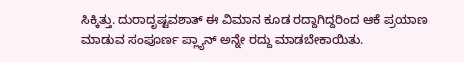ಸಿಕ್ಕಿತ್ತು. ದುರಾದೃಷ್ಟವಶಾತ್‌ ಈ ವಿಮಾನ ಕೂಡ ರದ್ದಾಗಿದ್ದರಿಂದ ಆಕೆ ಪ್ರಯಾಣ ಮಾಡುವ ಸಂಪೂರ್ಣ ಪ್ಲ್ಯಾನ್‌ ಅನ್ನೇ ರದ್ದು ಮಾಡಬೇಕಾಯಿತು.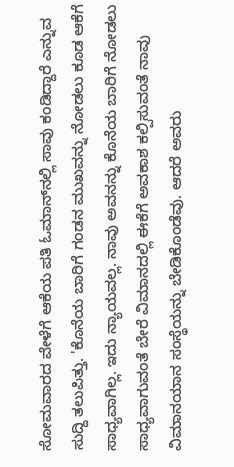ಸೋಮವಾರದ ವೇಳೆಗೆ ಆಕೆಯ ಪತಿ ಓಮಾನ್‌ನಲ್ಲಿ ಸಾವು ಕಂಡಿದ್ದಾರೆ ಎನ್ನುವ ಸುದ್ದಿ ತಲುಪಿತ್ತು. 'ಕೊನೆಯ ಬಾರಿಗೆ ಗಂಡನ ಮುಖವನ್ನು ನೋಡಲು ಕೂಡ ಆಕೆಗೆ ಸಾಧ್ಯವಾಗಿಲ್ಲ. ಇದು ನ್ಯಾಯವಲ್ಲ. ನಾವು ಅವನನ್ನು ಕೊನೆಯ ಬಾರಿಗೆ ನೋಡಲು ಸಾಧ್ಯವಾಗುವಂತೆ ಬೇರೆ ವಿಮಾನದಲ್ಲಿ ಈಕೆಗೆ ಅವಕಾಶ ಕಲ್ಪಿಸುವಂತೆ ನಾವು ವಿಮಾನಯಾನ ಸಂಸ್ಥೆಯನ್ನು ಬೇಡಿಕೊಂಡೆವು. ಆದರೆ ಅವರು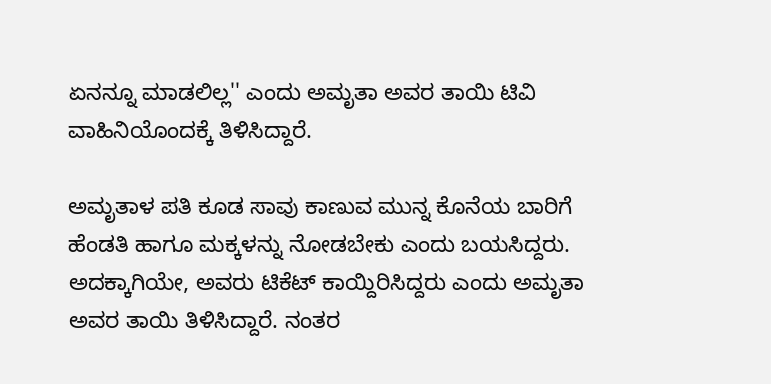ಏನನ್ನೂ ಮಾಡಲಿಲ್ಲ'' ಎಂದು ಅಮೃತಾ ಅವರ ತಾಯಿ ಟಿವಿ ವಾಹಿನಿಯೊಂದಕ್ಕೆ ತಿಳಿಸಿದ್ದಾರೆ.

ಅಮೃತಾಳ ಪತಿ ಕೂಡ ಸಾವು ಕಾಣುವ ಮುನ್ನ ಕೊನೆಯ ಬಾರಿಗೆ ಹೆಂಡತಿ ಹಾಗೂ ಮಕ್ಕಳನ್ನು ನೋಡಬೇಕು ಎಂದು ಬಯಸಿದ್ದರು. ಅದಕ್ಕಾಗಿಯೇ, ಅವರು ಟಿಕೆಟ್‌ ಕಾಯ್ದಿರಿಸಿದ್ದರು ಎಂದು ಅಮೃತಾ ಅವರ ತಾಯಿ ತಿಳಿಸಿದ್ದಾರೆ. ನಂತರ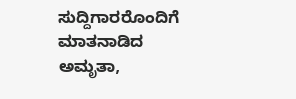ಸುದ್ದಿಗಾರರೊಂದಿಗೆ ಮಾತನಾಡಿದ ಅಮೃತಾ,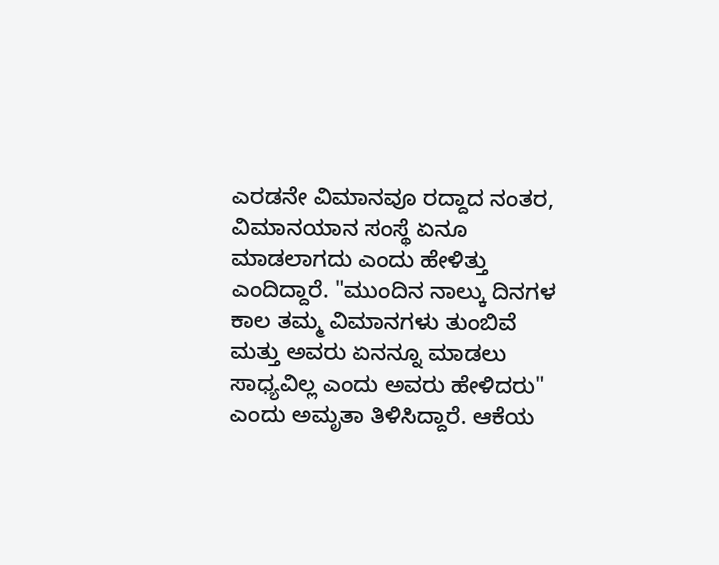ಎರಡನೇ ವಿಮಾನವೂ ರದ್ದಾದ ನಂತರ, ವಿಮಾನಯಾನ ಸಂಸ್ಥೆ ಏನೂ ಮಾಡಲಾಗದು ಎಂದು ಹೇಳಿತ್ತು ಎಂದಿದ್ದಾರೆ. "ಮುಂದಿನ ನಾಲ್ಕು ದಿನಗಳ ಕಾಲ ತಮ್ಮ ವಿಮಾನಗಳು ತುಂಬಿವೆ ಮತ್ತು ಅವರು ಏನನ್ನೂ ಮಾಡಲು ಸಾಧ್ಯವಿಲ್ಲ ಎಂದು ಅವರು ಹೇಳಿದರು" ಎಂದು ಅಮೃತಾ ತಿಳಿಸಿದ್ದಾರೆ. ಆಕೆಯ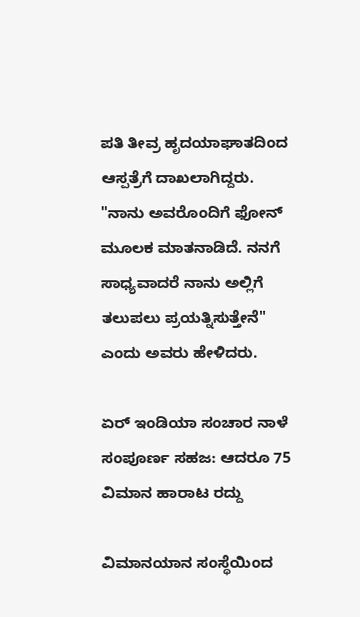ಪತಿ ತೀವ್ರ ಹೃದಯಾಘಾತದಿಂದ ಆಸ್ಪತ್ರೆಗೆ ದಾಖಲಾಗಿದ್ದರು. "ನಾನು ಅವರೊಂದಿಗೆ ಫೋನ್ ಮೂಲಕ ಮಾತನಾಡಿದೆ. ನನಗೆ ಸಾಧ್ಯವಾದರೆ ನಾನು ಅಲ್ಲಿಗೆ ತಲುಪಲು ಪ್ರಯತ್ನಿಸುತ್ತೇನೆ" ಎಂದು ಅವರು ಹೇಳಿದರು.

ಏರ್‌ ಇಂಡಿಯಾ ಸಂಚಾರ ನಾಳೆ ಸಂಪೂರ್ಣ ಸಹಜ: ಆದರೂ 75 ವಿಮಾನ ಹಾರಾಟ ರದ್ದು

ವಿಮಾನಯಾನ ಸಂಸ್ಥೆಯಿಂದ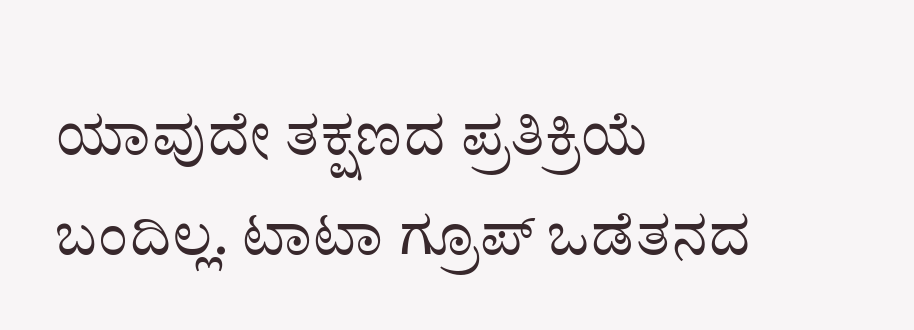ಯಾವುದೇ ತಕ್ಷಣದ ಪ್ರತಿಕ್ರಿಯೆ ಬಂದಿಲ್ಲ. ಟಾಟಾ ಗ್ರೂಪ್ ಒಡೆತನದ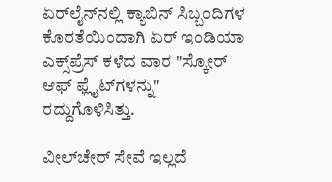ಏರ್‌ಲೈನ್‌ನಲ್ಲಿ ಕ್ಯಾಬಿನ್ ಸಿಬ್ಬಂದಿಗಳ ಕೊರತೆಯಿಂದಾಗಿ ಏರ್ ಇಂಡಿಯಾ ಎಕ್ಸ್‌ಪ್ರೆಸ್ ಕಳೆದ ವಾರ "ಸ್ಕೋರ್ ಆಫ್ ಫ್ಲೈಟ್‌ಗಳನ್ನು" ರದ್ದುಗೊಳಿಸಿತ್ತು.

ವೀಲ್‌ಚೇರ್‌ ಸೇವೆ ಇಲ್ಲದೆ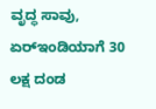ವೃದ್ಧ ಸಾವು, ಏರ್‌ಇಂಡಿಯಾಗೆ 30 ಲಕ್ಷ ದಂಡ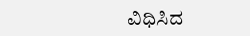ವಿಧಿಸಿದ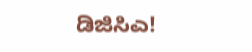ಡಿಜಿಸಿಎ!